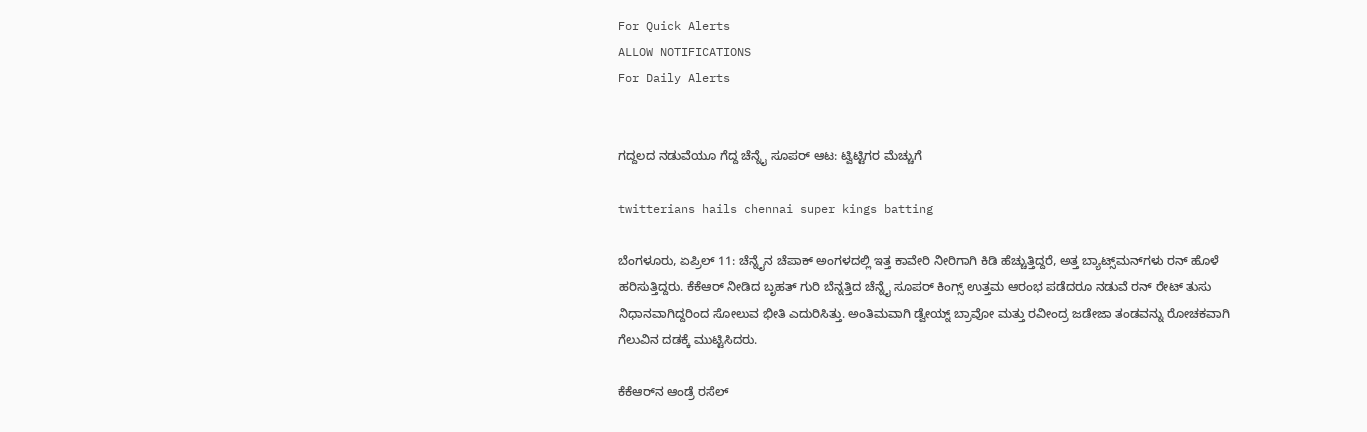For Quick Alerts
ALLOW NOTIFICATIONS
For Daily Alerts


ಗದ್ದಲದ ನಡುವೆಯೂ ಗೆದ್ದ ಚೆನ್ನೈ ಸೂಪರ್ ಆಟ: ಟ್ವಿಟ್ಟಿಗರ ಮೆಚ್ಚುಗೆ

twitterians hails chennai super kings batting

ಬೆಂಗಳೂರು, ಏಪ್ರಿಲ್ 11: ಚೆನ್ನೈನ ಚೆಪಾಕ್ ಅಂಗಳದಲ್ಲಿ ಇತ್ತ ಕಾವೇರಿ ನೀರಿಗಾಗಿ ಕಿಡಿ ಹೆಚ್ಚುತ್ತಿದ್ದರೆ, ಅತ್ತ ಬ್ಯಾಟ್ಸ್‌ಮನ್‌ಗಳು ರನ್ ಹೊಳೆ ಹರಿಸುತ್ತಿದ್ದರು. ಕೆಕೆಆರ್ ನೀಡಿದ ಬೃಹತ್ ಗುರಿ ಬೆನ್ನತ್ತಿದ ಚೆನ್ನೈ ಸೂಪರ್‌ ಕಿಂಗ್ಸ್ ಉತ್ತಮ ಆರಂಭ ಪಡೆದರೂ ನಡುವೆ ರನ್ ರೇಟ್ ತುಸು ನಿಧಾನವಾಗಿದ್ದರಿಂದ ಸೋಲುವ ಭೀತಿ ಎದುರಿಸಿತ್ತು. ಅಂತಿಮವಾಗಿ ಡ್ವೇಯ್ನ್ ಬ್ರಾವೋ ಮತ್ತು ರವೀಂದ್ರ ಜಡೇಜಾ ತಂಡವನ್ನು ರೋಚಕವಾಗಿ ಗೆಲುವಿನ ದಡಕ್ಕೆ ಮುಟ್ಟಿಸಿದರು.

ಕೆಕೆಆರ್‌ನ ಆಂಡ್ರೆ ರಸೆಲ್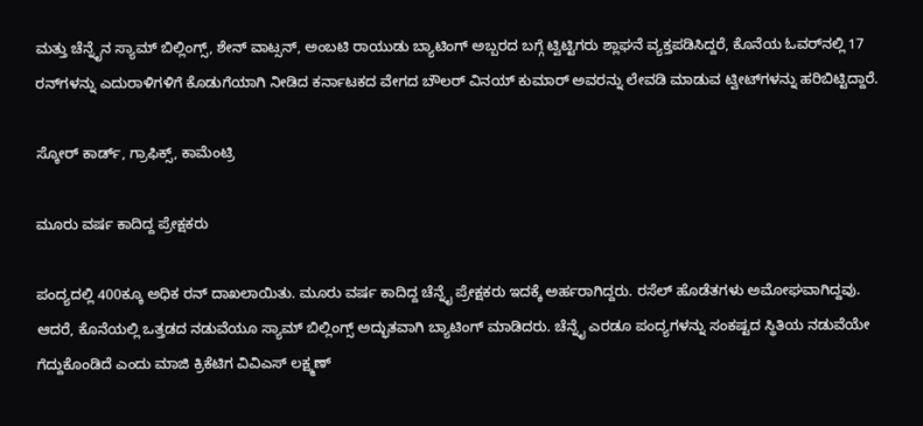ಮತ್ತು ಚೆನ್ನೈನ ಸ್ಯಾಮ್ ಬಿಲ್ಲಿಂಗ್ಸ್, ಶೇನ್ ವಾಟ್ಸನ್, ಅಂಬಟಿ ರಾಯುಡು ಬ್ಯಾಟಿಂಗ್ ಅಬ್ಬರದ ಬಗ್ಗೆ ಟ್ವಿಟ್ಟಿಗರು ಶ್ಲಾಘನೆ ವ್ಯಕ್ತಪಡಿಸಿದ್ದರೆ, ಕೊನೆಯ ಓವರ್‌ನಲ್ಲಿ 17 ರನ್‌ಗಳನ್ನು ಎದುರಾಳಿಗಳಿಗೆ ಕೊಡುಗೆಯಾಗಿ ನೀಡಿದ ಕರ್ನಾಟಕದ ವೇಗದ ಬೌಲರ್ ವಿನಯ್ ಕುಮಾರ್ ಅವರನ್ನು ಲೇವಡಿ ಮಾಡುವ ಟ್ವೀಟ್‌ಗಳನ್ನು ಹರಿಬಿಟ್ಟಿದ್ದಾರೆ.

ಸ್ಕೋರ್ ಕಾರ್ಡ್, ಗ್ರಾಫಿಕ್ಸ್, ಕಾಮೆಂಟ್ರಿ

ಮೂರು ವರ್ಷ ಕಾದಿದ್ದ ಪ್ರೇಕ್ಷಕರು

ಪಂದ್ಯದಲ್ಲಿ 400ಕ್ಕೂ ಅಧಿಕ ರನ್ ದಾಖಲಾಯಿತು. ಮೂರು ವರ್ಷ ಕಾದಿದ್ದ ಚೆನ್ನೈ ಪ್ರೇಕ್ಷಕರು ಇದಕ್ಕೆ ಅರ್ಹರಾಗಿದ್ದರು. ರಸೆಲ್ ಹೊಡೆತಗಳು ಅಮೋಘವಾಗಿದ್ದವು. ಆದರೆ, ಕೊನೆಯಲ್ಲಿ ಒತ್ತಡದ ನಡುವೆಯೂ ಸ್ಯಾಮ್ ಬಿಲ್ಲಿಂಗ್ಸ್ ಅದ್ಭುತವಾಗಿ ಬ್ಯಾಟಿಂಗ್ ಮಾಡಿದರು. ಚೆನ್ನೈ ಎರಡೂ ಪಂದ್ಯಗಳನ್ನು ಸಂಕಷ್ಟದ ಸ್ಥಿತಿಯ ನಡುವೆಯೇ ಗೆದ್ದುಕೊಂಡಿದೆ ಎಂದು ಮಾಜಿ ಕ್ರಿಕೆಟಿಗ ವಿವಿಎಸ್ ಲಕ್ಷ್ಮಣ್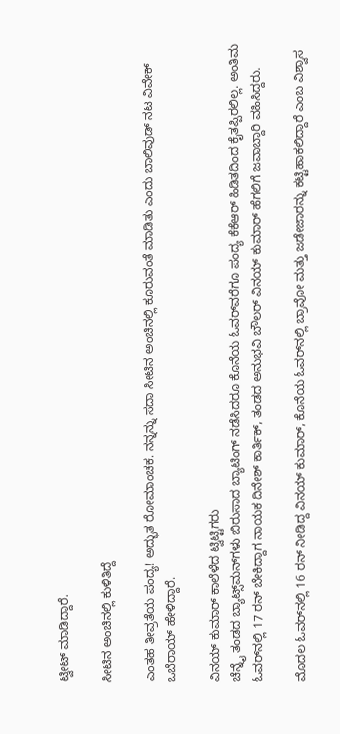ಟ್ವೀಟ್ ಮಾಡಿದ್ದಾರೆ.

ಸೀಟಿನ ಅಂಚಿನಲ್ಲಿ ಕುಳಿತಿದ್ದೆ

ಎಂತಹ ತೀವ್ರತೆಯ ಪಂದ್ಯ! ಅದ್ಭುತ ರೋಮಾಂಚಕ. ನನ್ನನ್ನು ಸದಾ ಸೀಟಿನ ಅಂಚಿನಲ್ಲಿ ಕೂರುವಂತೆ ಮಾಡಿತು ಎಂದು ಬಾಲಿವುಡ್ ನಟ ವಿವೇಕ್ ಒಬೆರಾಯ್ ಹೇಳಿದ್ದಾರೆ.

ವಿನಯ್ ಕುಮಾರ್ ಕಾಲೆಳೆದ ಟ್ವಿಟ್ಟಿಗರು
ಚೆನ್ನೈ ತಂಡದ ಬ್ಯಾಟ್ಸ್‌ಮನ್‌ಗಳು ಬಿರುಸಾದ ಬ್ಯಾಟಿಂಗ್ ನಡೆಸಿದರೂ ಕೊನೆಯ ಓವರ್‌ವರೆಗೂ ಪಂದ್ಯ ಕೆಕೆಆರ್ ಹಿಡಿತದಿಂದ ಕೈತಪ್ಪಿರಲಿಲ್ಲ. ಅಂತಿಮ ಓವರ್‌ನಲ್ಲಿ 17 ರನ್ ಬೇಕಿದ್ದಾಗ ನಾಯಕ ದಿನೇಶ್ ಕಾರ್ತಿಕ್, ತಂಡದ ಅನುಭವಿ ಬೌಲರ್ ವಿನಯ್ ಕುಮಾರ್ ಹೆಗಲಿಗೆ ಜವಾಬ್ದಾರಿ ವಹಿಸಿದ್ದರು.

ಮೊದಲ ಓವರ್‌ನಲ್ಲಿ 16 ರನ್ ನೀಡಿದ್ದ ವಿನಯ್ ಕುಮಾರ್, ಕೊನೆಯ ಓವರ್‌ನಲ್ಲಿ ಬ್ರಾವೋ ಮತ್ತು ಜಡೇಜಾರನ್ನು ಕಟ್ಟಿಹಾಕಲಿದ್ದಾರೆ ಎಂಬ ವಿಶ್ವಾಸ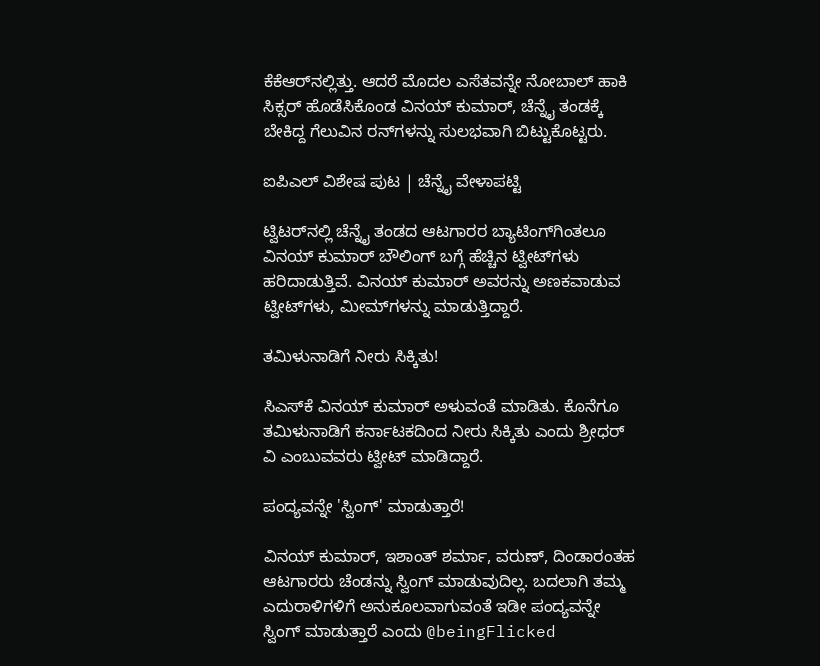ಕೆಕೆಆರ್‌ನಲ್ಲಿತ್ತು. ಆದರೆ ಮೊದಲ ಎಸೆತವನ್ನೇ ನೋಬಾಲ್ ಹಾಕಿ ಸಿಕ್ಸರ್ ಹೊಡೆಸಿಕೊಂಡ ವಿನಯ್ ಕುಮಾರ್, ಚೆನ್ನೈ ತಂಡಕ್ಕೆ ಬೇಕಿದ್ದ ಗೆಲುವಿನ ರನ್‌ಗಳನ್ನು ಸುಲಭವಾಗಿ ಬಿಟ್ಟುಕೊಟ್ಟರು.

ಐಪಿಎಲ್ ವಿಶೇಷ ಪುಟ | ಚೆನ್ನೈ ವೇಳಾಪಟ್ಟಿ

ಟ್ವಿಟರ್‌ನಲ್ಲಿ ಚೆನ್ನೈ ತಂಡದ ಆಟಗಾರರ ಬ್ಯಾಟಿಂಗ್‌ಗಿಂತಲೂ ವಿನಯ್ ಕುಮಾರ್ ಬೌಲಿಂಗ್ ಬಗ್ಗೆ ಹೆಚ್ಚಿನ ಟ್ವೀಟ್‌ಗಳು ಹರಿದಾಡುತ್ತಿವೆ. ವಿನಯ್ ಕುಮಾರ್ ಅವರನ್ನು ಅಣಕವಾಡುವ ಟ್ವೀಟ್‌ಗಳು, ಮೀಮ್‌ಗಳನ್ನು ಮಾಡುತ್ತಿದ್ದಾರೆ.

ತಮಿಳುನಾಡಿಗೆ ನೀರು ಸಿಕ್ಕಿತು!

ಸಿಎಸ್‌ಕೆ ವಿನಯ್ ಕುಮಾರ್ ಅಳುವಂತೆ ಮಾಡಿತು. ಕೊನೆಗೂ ತಮಿಳುನಾಡಿಗೆ ಕರ್ನಾಟಕದಿಂದ ನೀರು ಸಿಕ್ಕಿತು ಎಂದು ಶ್ರೀಧರ್ ವಿ ಎಂಬುವವರು ಟ್ವೀಟ್ ಮಾಡಿದ್ದಾರೆ.

ಪಂದ್ಯವನ್ನೇ 'ಸ್ವಿಂಗ್' ಮಾಡುತ್ತಾರೆ!

ವಿನಯ್ ಕುಮಾರ್, ಇಶಾಂತ್ ಶರ್ಮಾ, ವರುಣ್, ದಿಂಡಾರಂತಹ ಆಟಗಾರರು ಚೆಂಡನ್ನು ಸ್ವಿಂಗ್ ಮಾಡುವುದಿಲ್ಲ. ಬದಲಾಗಿ ತಮ್ಮ ಎದುರಾಳಿಗಳಿಗೆ ಅನುಕೂಲವಾಗುವಂತೆ ಇಡೀ ಪಂದ್ಯವನ್ನೇ ಸ್ವಿಂಗ್ ಮಾಡುತ್ತಾರೆ ಎಂದು @beingFlicked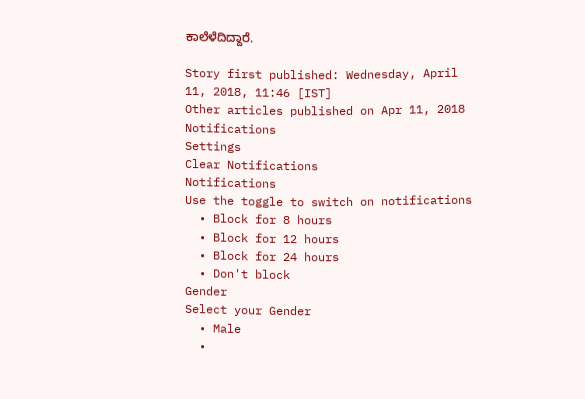ಕಾಲೆಳೆದಿದ್ದಾರೆ.

Story first published: Wednesday, April 11, 2018, 11:46 [IST]
Other articles published on Apr 11, 2018
Notifications
Settings
Clear Notifications
Notifications
Use the toggle to switch on notifications
  • Block for 8 hours
  • Block for 12 hours
  • Block for 24 hours
  • Don't block
Gender
Select your Gender
  • Male
  •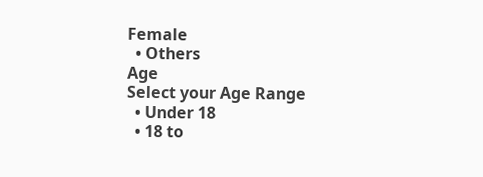Female
  • Others
Age
Select your Age Range
  • Under 18
  • 18 to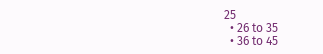25
  • 26 to 35
  • 36 to 45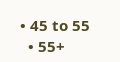• 45 to 55
  • 55+